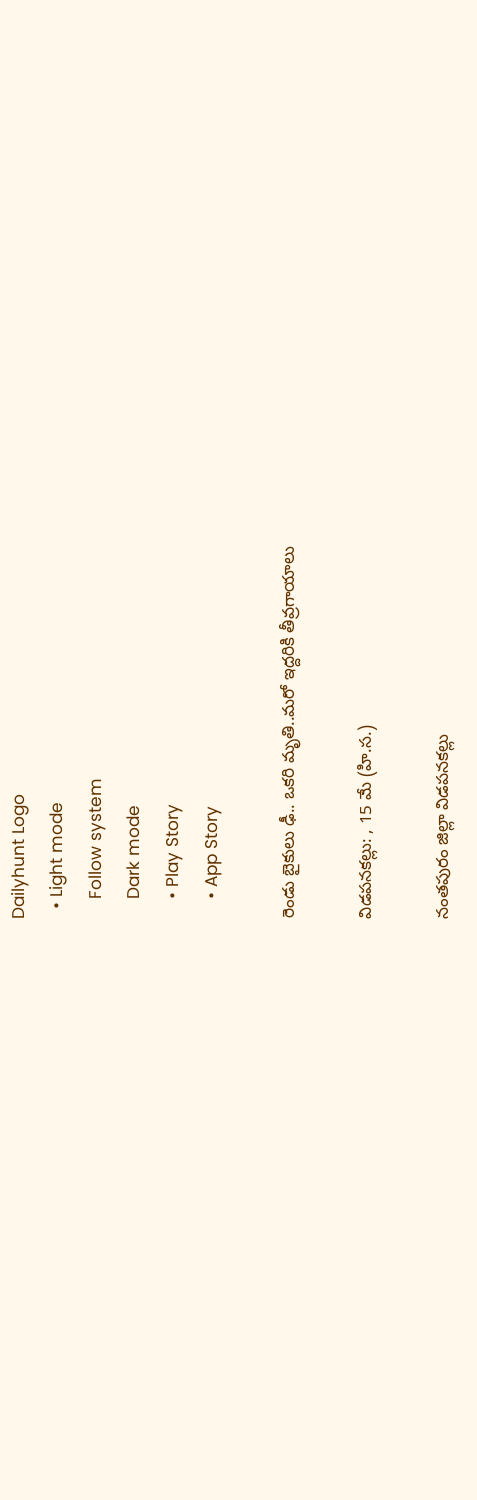Dailyhunt Logo
  • Light mode
    Follow system
    Dark mode
    • Play Story
    • App Story

రెండు బైకులు ఢీ.. ఒకరి మృతి..మరో ఇద్దరికి తీవ్రగాయాలు

విడపనకల్లు: , 15 మే (హి.స.)

నంతపురం జిల్లా విడపనకల్లు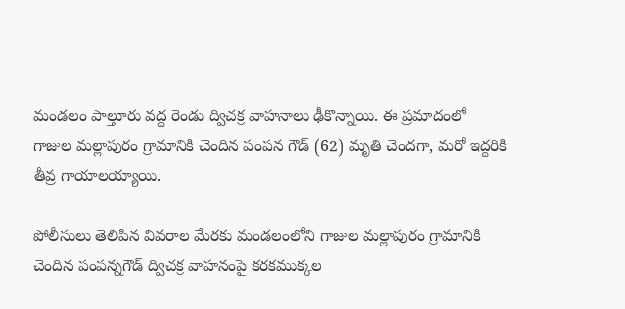మండలం పాల్తూరు వద్ద రెండు ద్విచక్ర వాహనాలు ఢీకొన్నాయి. ఈ ప్రమాదంలో గాజుల మల్లాపురం గ్రామానికి చెందిన పంపన గౌడ్ (62) మృతి చెందగా, మరో ఇద్దరికి తీవ్ర గాయాలయ్యాయి.

పోలీసులు తెలిపిన వివరాల మేరకు మండలంలోని గాజుల మల్లాపురం గ్రామానికి చెందిన పంపన్నగౌడ్ ద్విచక్ర వాహనంపై కరకముక్కల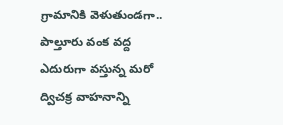గ్రామానికి వెళుతుండగా.. పాల్తూరు వంక వద్ద ఎదురుగా వస్తున్న మరో ద్విచక్ర వాహనాన్ని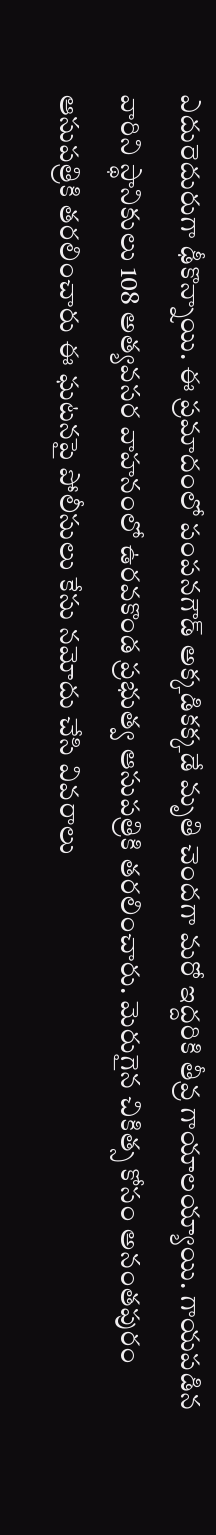ఎదురెదురుగా ఢీకొన్నాయి. ఈ ప్రమాదంలో పంపనగౌడ్ అక్కడికక్కడే మృతి చెందగా మరో ఇద్దరికి తీవ్ర గాయాలయ్యాయి. గాయపడిన వారిని స్థానికులు 108 అత్యవసర వాహనంలో ఉరవకొండ ప్రభుత్వ ఆసుపత్రికి తరలించారు. మెరుగైన చికిత్స కోసం అనంతపురం ఆసుపత్రికి తరలించారు ఈ ఘటనపై పోలీసులు కేసు నమోదు చేసి వివరాలు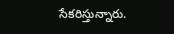సేకరిస్తున్నారు.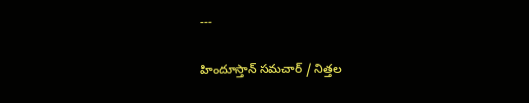---

హిందూస్తాన్ సమచార్ / నిత్తల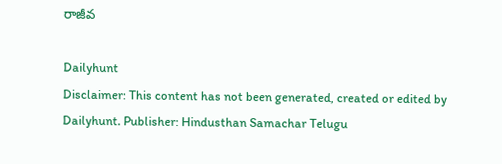రాజీవ

Dailyhunt
Disclaimer: This content has not been generated, created or edited by Dailyhunt. Publisher: Hindusthan Samachar Telugu